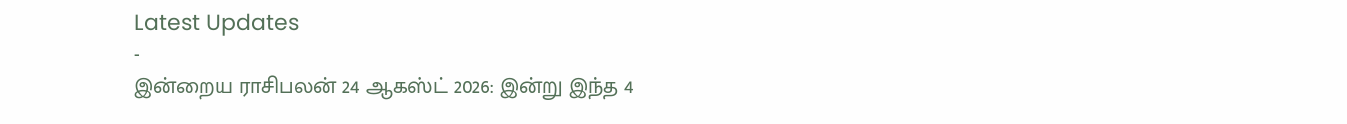Latest Updates
-
இன்றைய ராசிபலன் 24 ஆகஸ்ட் 2026: இன்று இந்த 4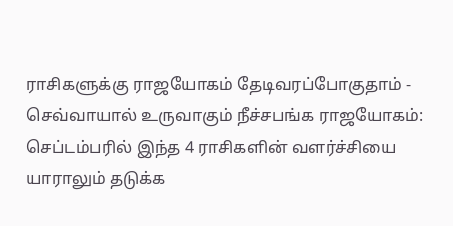ராசிகளுக்கு ராஜயோகம் தேடிவரப்போகுதாம் -
செவ்வாயால் உருவாகும் நீச்சபங்க ராஜயோகம்: செப்டம்பரில் இந்த 4 ராசிகளின் வளர்ச்சியை யாராலும் தடுக்க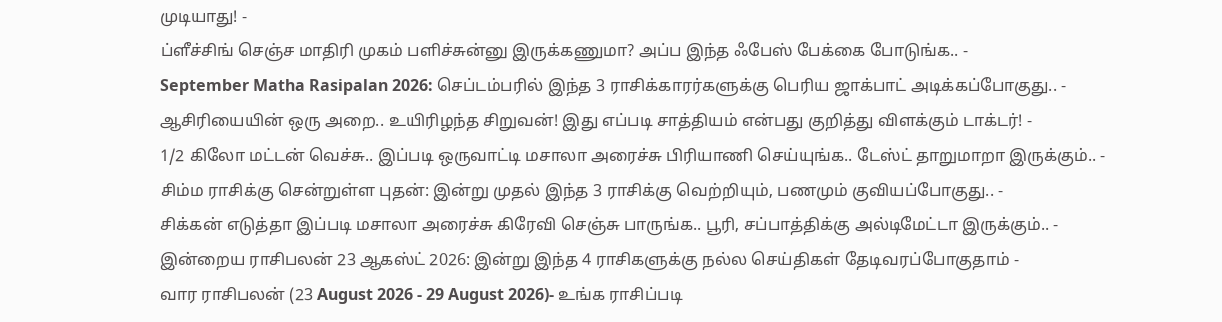முடியாது! -
ப்ளீச்சிங் செஞ்ச மாதிரி முகம் பளிச்சுன்னு இருக்கணுமா? அப்ப இந்த ஃபேஸ் பேக்கை போடுங்க.. -
September Matha Rasipalan 2026: செப்டம்பரில் இந்த 3 ராசிக்காரர்களுக்கு பெரிய ஜாக்பாட் அடிக்கப்போகுது.. -
ஆசிரியையின் ஒரு அறை.. உயிரிழந்த சிறுவன்! இது எப்படி சாத்தியம் என்பது குறித்து விளக்கும் டாக்டர்! -
1/2 கிலோ மட்டன் வெச்சு.. இப்படி ஒருவாட்டி மசாலா அரைச்சு பிரியாணி செய்யுங்க.. டேஸ்ட் தாறுமாறா இருக்கும்.. -
சிம்ம ராசிக்கு சென்றுள்ள புதன்: இன்று முதல் இந்த 3 ராசிக்கு வெற்றியும், பணமும் குவியப்போகுது.. -
சிக்கன் எடுத்தா இப்படி மசாலா அரைச்சு கிரேவி செஞ்சு பாருங்க.. பூரி, சப்பாத்திக்கு அல்டிமேட்டா இருக்கும்.. -
இன்றைய ராசிபலன் 23 ஆகஸ்ட் 2026: இன்று இந்த 4 ராசிகளுக்கு நல்ல செய்திகள் தேடிவரப்போகுதாம் -
வார ராசிபலன் (23 August 2026 - 29 August 2026)- உங்க ராசிப்படி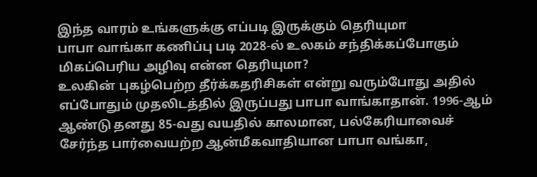இந்த வாரம் உங்களுக்கு எப்படி இருக்கும் தெரியுமா
பாபா வாங்கா கணிப்பு படி 2028-ல் உலகம் சந்திக்கப்போகும் மிகப்பெரிய அழிவு என்ன தெரியுமா?
உலகின் புகழ்பெற்ற தீர்க்கதரிசிகள் என்று வரும்போது அதில் எப்போதும் முதலிடத்தில் இருப்பது பாபா வாங்காதான். 1996-ஆம் ஆண்டு தனது 85-வது வயதில் காலமான, பல்கேரியாவைச் சேர்ந்த பார்வையற்ற ஆன்மீகவாதியான பாபா வங்கா,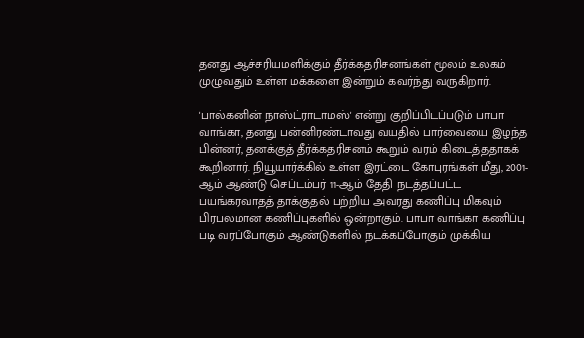தனது ஆச்சரியமளிக்கும் தீர்க்கதரிசனங்கள் மூலம் உலகம் முழுவதும் உள்ள மக்களை இன்றும் கவர்ந்து வருகிறார்.

'பால்கனின் நாஸ்ட்ராடாமஸ்' என்று குறிப்பிடப்படும் பாபா வாங்கா, தனது பன்னிரண்டாவது வயதில் பார்வையை இழந்த பின்னர், தனக்குத் தீர்க்கதரிசனம் கூறும் வரம் கிடைத்ததாகக் கூறினார். நியூயார்க்கில் உள்ள இரட்டை கோபுரங்கள் மீது, 2001-ஆம் ஆண்டு செப்டம்பர் 11-ஆம் தேதி நடத்தப்பட்ட பயங்கரவாதத் தாக்குதல் பற்றிய அவரது கணிப்பு மிகவும் பிரபலமான கணிப்புகளில் ஒன்றாகும். பாபா வாங்கா கணிப்பு படி வரப்போகும் ஆண்டுகளில் நடக்கப்போகும் முக்கிய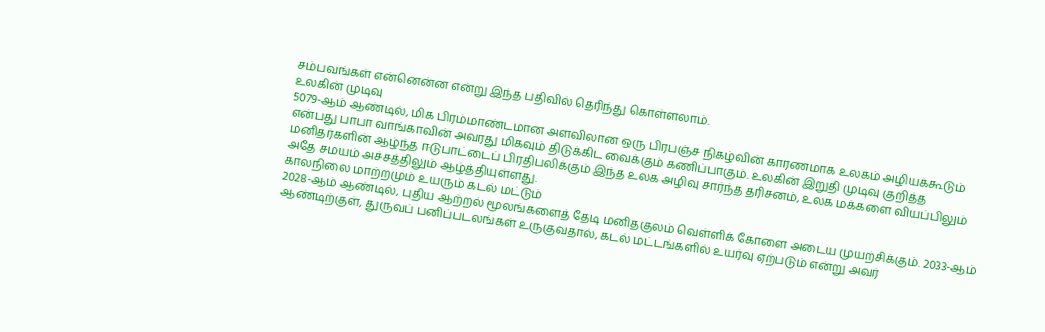சம்பவங்கள் என்னென்ன என்று இந்த பதிவில் தெரிந்து கொள்ளலாம்.
உலகின் முடிவு
5079-ஆம் ஆண்டில், மிக பிரம்மாண்டமான அளவிலான ஒரு பிரபஞ்ச நிகழ்வின் காரணமாக உலகம் அழியக்கூடும் என்பது பாபா வாங்காவின் அவரது மிகவும் திடுக்கிட வைக்கும் கணிப்பாகும். உலகின் இறுதி முடிவு குறித்த மனிதர்களின் ஆழ்ந்த ஈடுபாட்டைப் பிரதிபலிக்கும் இந்த உலக அழிவு சார்ந்த தரிசனம், உலக மக்களை வியப்பிலும் அதே சமயம் அச்சத்திலும் ஆழ்த்தியுள்ளது.
காலநிலை மாற்றமும் உயரும் கடல் மட்டும்
2028-ஆம் ஆண்டில், புதிய ஆற்றல் மூலங்களைத் தேடி மனிதகுலம் வெள்ளிக் கோளை அடைய முயற்சிக்கும். 2033-ஆம் ஆண்டிற்குள், துருவப் பனிப்படலங்கள் உருகுவதால், கடல் மட்டங்களில் உயர்வு ஏற்படும் என்று அவர்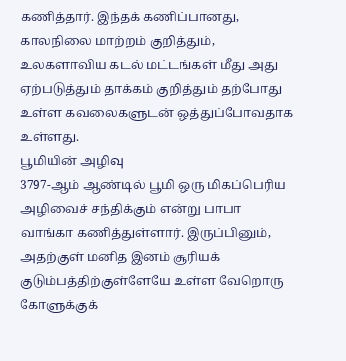கணித்தார். இந்தக் கணிப்பானது, காலநிலை மாற்றம் குறித்தும், உலகளாவிய கடல் மட்டங்கள் மீது அது ஏற்படுத்தும் தாக்கம் குறித்தும் தற்போது உள்ள கவலைகளுடன் ஒத்துப்போவதாக உள்ளது.
பூமியின் அழிவு
3797-ஆம் ஆண்டில் பூமி ஒரு மிகப்பெரிய அழிவைச் சந்திக்கும் என்று பாபா வாங்கா கணித்துள்ளார். இருப்பினும், அதற்குள் மனித இனம் சூரியக் குடும்பத்திற்குள்ளேயே உள்ள வேறொரு கோளுக்குக்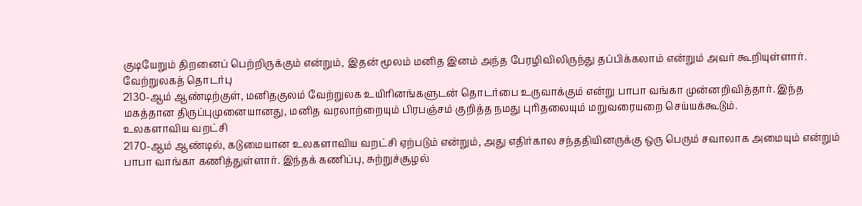குடியேறும் திறனைப் பெற்றிருக்கும் என்றும், இதன் மூலம் மனித இனம் அந்த பேரழிவிலிருந்து தப்பிக்கலாம் என்றும் அவர் கூறியுள்ளார்.
வேற்றுலகத் தொடர்பு
2130-ஆம் ஆண்டிற்குள், மனிதகுலம் வேற்றுலக உயிரினங்களுடன் தொடர்பை உருவாக்கும் என்று பாபா வங்கா முன்னறிவித்தார். இந்த மகத்தான திருப்புமுனையானது, மனித வரலாற்றையும் பிரபஞ்சம் குறித்த நமது புரிதலையும் மறுவரையறை செய்யக்கூடும்.
உலகளாவிய வறட்சி
2170-ஆம் ஆண்டில், கடுமையான உலகளாவிய வறட்சி ஏற்படும் என்றும், அது எதிர்கால சந்ததியினருக்கு ஒரு பெரும் சவாலாக அமையும் என்றும் பாபா வாங்கா கணித்துள்ளார். இந்தக் கணிப்பு, சுற்றுச்சூழல்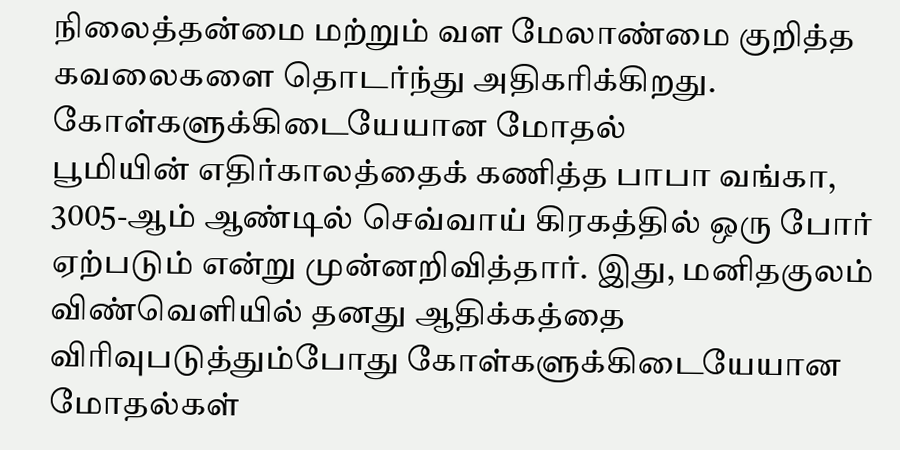நிலைத்தன்மை மற்றும் வள மேலாண்மை குறித்த கவலைகளை தொடர்ந்து அதிகரிக்கிறது.
கோள்களுக்கிடையேயான மோதல்
பூமியின் எதிர்காலத்தைக் கணித்த பாபா வங்கா, 3005-ஆம் ஆண்டில் செவ்வாய் கிரகத்தில் ஒரு போர் ஏற்படும் என்று முன்னறிவித்தார். இது, மனிதகுலம் விண்வெளியில் தனது ஆதிக்கத்தை விரிவுபடுத்தும்போது கோள்களுக்கிடையேயான மோதல்கள்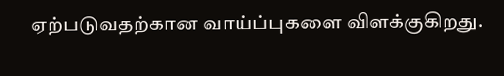ஏற்படுவதற்கான வாய்ப்புகளை விளக்குகிறது.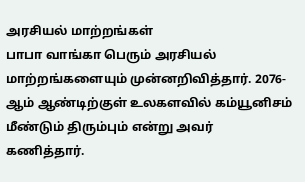அரசியல் மாற்றங்கள்
பாபா வாங்கா பெரும் அரசியல் மாற்றங்களையும் முன்னறிவித்தார். 2076-ஆம் ஆண்டிற்குள் உலகளவில் கம்யூனிசம் மீண்டும் திரும்பும் என்று அவர் கணித்தார்.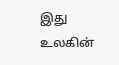இது உலகின்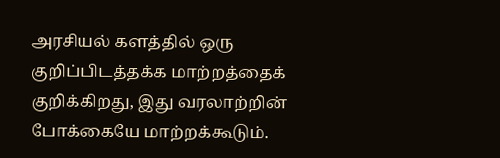அரசியல் களத்தில் ஒரு குறிப்பிடத்தக்க மாற்றத்தைக் குறிக்கிறது, இது வரலாற்றின் போக்கையே மாற்றக்கூடும்.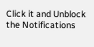Click it and Unblock the Notifications